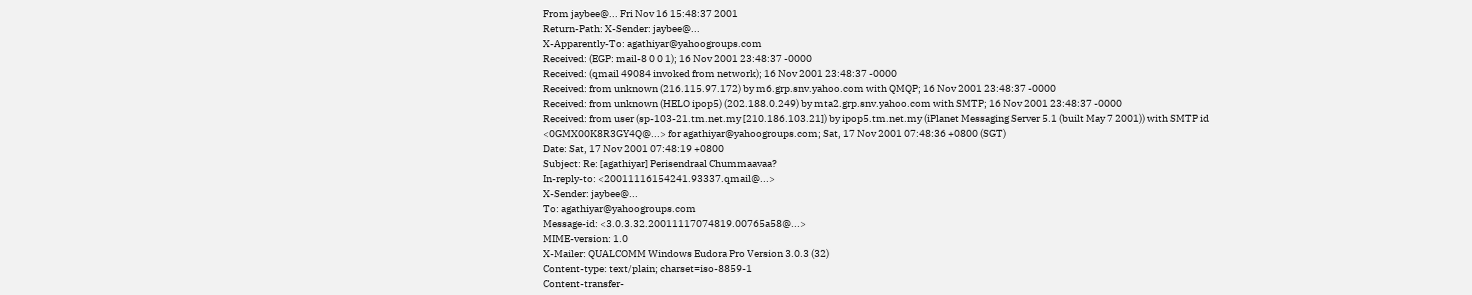From jaybee@... Fri Nov 16 15:48:37 2001
Return-Path: X-Sender: jaybee@...
X-Apparently-To: agathiyar@yahoogroups.com
Received: (EGP: mail-8 0 0 1); 16 Nov 2001 23:48:37 -0000
Received: (qmail 49084 invoked from network); 16 Nov 2001 23:48:37 -0000
Received: from unknown (216.115.97.172) by m6.grp.snv.yahoo.com with QMQP; 16 Nov 2001 23:48:37 -0000
Received: from unknown (HELO ipop5) (202.188.0.249) by mta2.grp.snv.yahoo.com with SMTP; 16 Nov 2001 23:48:37 -0000
Received: from user (sp-103-21.tm.net.my [210.186.103.21]) by ipop5.tm.net.my (iPlanet Messaging Server 5.1 (built May 7 2001)) with SMTP id <0GMX00K8R3GY4Q@...> for agathiyar@yahoogroups.com; Sat, 17 Nov 2001 07:48:36 +0800 (SGT)
Date: Sat, 17 Nov 2001 07:48:19 +0800
Subject: Re: [agathiyar] Perisendraal Chummaavaa?
In-reply-to: <20011116154241.93337.qmail@...>
X-Sender: jaybee@...
To: agathiyar@yahoogroups.com
Message-id: <3.0.3.32.20011117074819.00765a58@...>
MIME-version: 1.0
X-Mailer: QUALCOMM Windows Eudora Pro Version 3.0.3 (32)
Content-type: text/plain; charset=iso-8859-1
Content-transfer-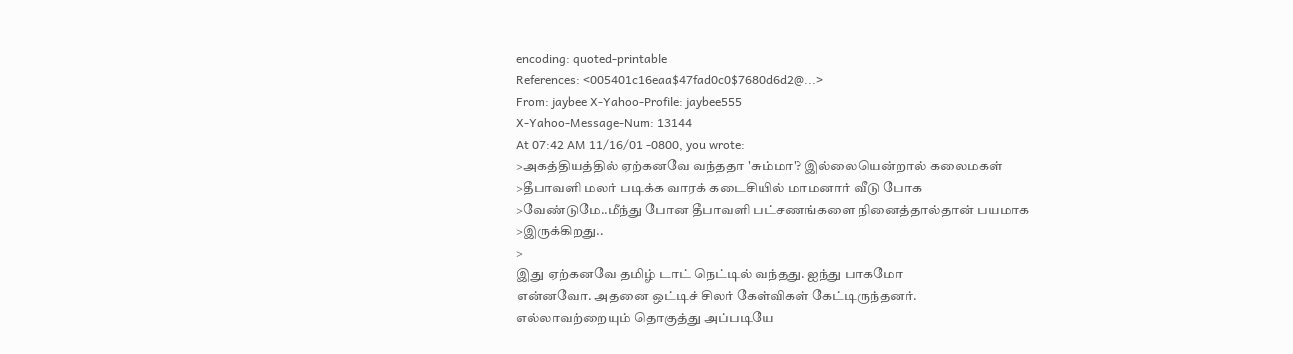encoding: quoted-printable
References: <005401c16eaa$47fad0c0$7680d6d2@...>
From: jaybee X-Yahoo-Profile: jaybee555
X-Yahoo-Message-Num: 13144
At 07:42 AM 11/16/01 -0800, you wrote:
>அகத்தியத்தில் ஏற்கனவே வந்ததா 'சும்மா'? இல்லையென்றால் கலைமகள்
>தீபாவளி மலர் படிக்க வாரக் கடைசியில் மாமனார் வீடு போக
>வேண்டுமே..மீந்து போன தீபாவளி பட்சணங்களை நினைத்தால்தான் பயமாக
>இருக்கிறது..
>
இது ஏற்கனவே தமிழ் டாட் நெட்டில் வந்தது. ஐந்து பாகமோ
என்னவோ. அதனை ஒட்டிச் சிலர் கேள்விகள் கேட்டிருந்தனர்.
எல்லாவற்றையும் தொகுத்து அப்படியே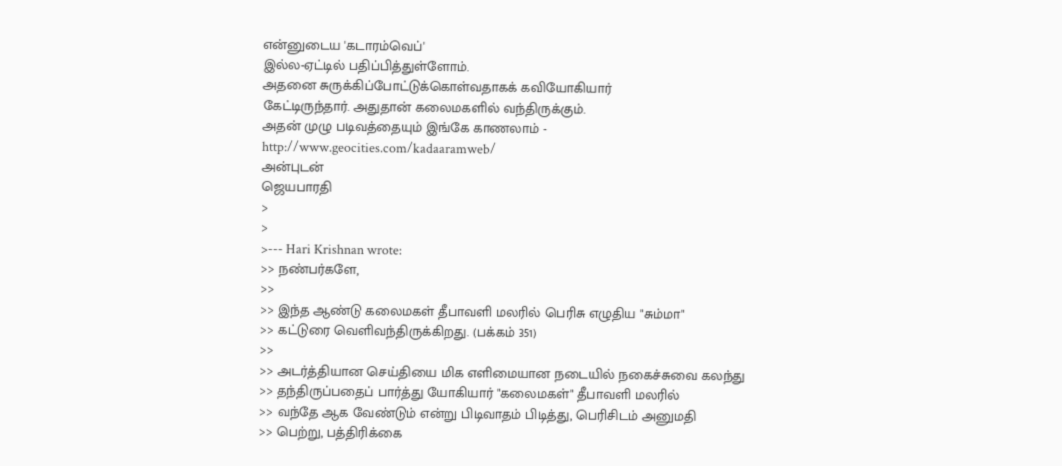என்னுடைய 'கடாரம்வெப்'
இல்ல-ஏட்டில் பதிப்பித்துள்ளோம்.
அதனை சுருக்கிப்போட்டுக்கொள்வதாகக் கவியோகியார்
கேட்டிருந்தார். அதுதான் கலைமகளில் வந்திருக்கும்.
அதன் முழு படிவத்தையும் இங்கே காணலாம் -
http://www.geocities.com/kadaaramweb/
அன்புடன்
ஜெயபாரதி
>
>
>--- Hari Krishnan wrote:
>> நண்பர்களே,
>>
>> இந்த ஆண்டு கலைமகள் தீபாவளி மலரில் பெரிசு எழுதிய "சும்மா"
>> கட்டுரை வெளிவந்திருக்கிறது. (பக்கம் 351)
>>
>> அடர்த்தியான செய்தியை மிக எளிமையான நடையில் நகைச்சுவை கலந்து
>> தந்திருப்பதைப் பார்த்து யோகியார் "கலைமகள்" தீபாவளி மலரில்
>> வந்தே ஆக வேண்டும் என்று பிடிவாதம் பிடித்து, பெரிசிடம் அனுமதி
>> பெற்று, பத்திரிக்கை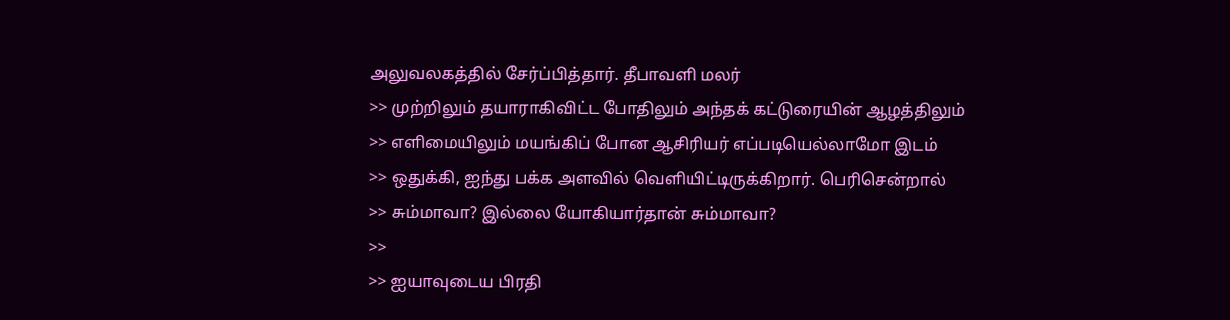அலுவலகத்தில் சேர்ப்பித்தார். தீபாவளி மலர்
>> முற்றிலும் தயாராகிவிட்ட போதிலும் அந்தக் கட்டுரையின் ஆழத்திலும்
>> எளிமையிலும் மயங்கிப் போன ஆசிரியர் எப்படியெல்லாமோ இடம்
>> ஒதுக்கி, ஐந்து பக்க அளவில் வெளியிட்டிருக்கிறார். பெரிசென்றால்
>> சும்மாவா? இல்லை யோகியார்தான் சும்மாவா?
>>
>> ஐயாவுடைய பிரதி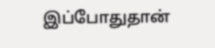இப்போதுதான்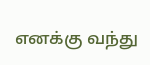எனக்கு வந்து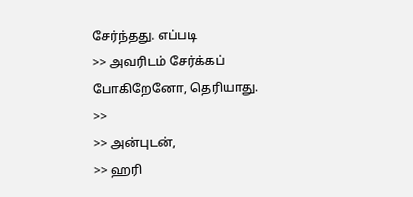சேர்ந்தது. எப்படி
>> அவரிடம் சேர்க்கப் போகிறேனோ, தெரியாது.
>>
>> அன்புடன்,
>> ஹரி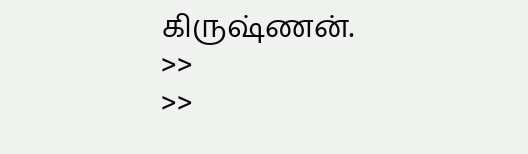கிருஷ்ணன்.
>>
>>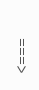===>